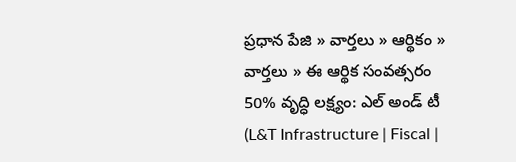ప్రధాన పేజి » వార్తలు » ఆర్థికం » వార్తలు » ఈ ఆర్థిక సంవత్సరం 50% వృద్ధి లక్ష్యం: ఎల్ అండ్ టీ (L&T Infrastructure | Fiscal |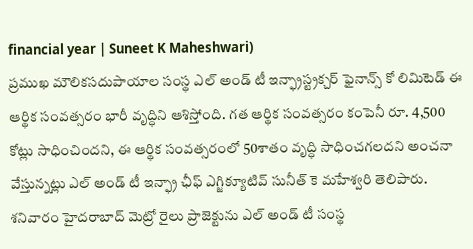financial year | Suneet K Maheshwari)
ప్రముఖ మౌలికసదుపాయాల సంస్థ ఎల్ అండ్ టీ ఇన్ఫ్రాస్ట్రక్చర్ ఫైనాన్స్ కో లిమిటెడ్ ఈ ఆర్థిక సంవత్సరం భారీ వృద్ధిని ఆశిస్తోంది. గత ఆర్థిక సంవత్సరం కంపెనీ రూ. 4,500 కోట్లు సాధించిందని, ఈ ఆర్థిక సంవత్సరంలో 50శాతం వృద్ధి సాధించగలదని అంచనా వేస్తున్నట్లు ఎల్ అండ్ టీ ఇన్ఫ్రా ఛీఫ్ ఎగ్జిక్యూటివ్ సునీత్ కె మహేశ్వరి తెలిపారు.
శనివారం హైదరాబాద్ మెట్రో రైలు ప్రాజెక్టును ఎల్ అండ్ టీ సంస్థ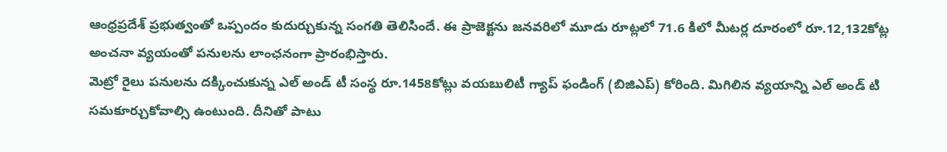ఆంధ్రప్రదేశ్ ప్రభుత్వంతో ఒప్పందం కుదుర్చుకున్న సంగతి తెలిసిందే. ఈ ప్రాజెక్టను జనవరిలో మూడు రూట్లలో 71.6 కిలో మీటర్ల దూరంలో రూ.12,132కోట్ల అంచనా వ్యయంతో పనులను లాంఛనంగా ప్రారంభిస్తారు.
మెట్రో రైలు పనులను దక్కించుకున్న ఎల్ అండ్ టీ సంస్థ రూ.1458కోట్లు వయబులిటీ గ్యాప్ ఫండింగ్ (బిజిఎప్) కోరింది. మిగిలిన వ్యయాన్ని ఎల్ అండ్ టి సమకూర్చుకోవాల్సి ఉంటుంది. దీనితో పాటు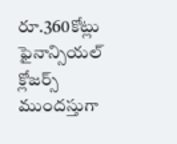రూ.360కోట్లు ఫైనాన్సియల్ క్లోజర్స్ ముందస్తుగా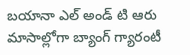బయానా ఎల్ అండ్ టి ఆరు మాసాల్లోగా బ్యాంగ్ గ్యారంటీ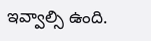ఇవ్వాల్సి ఉంది.